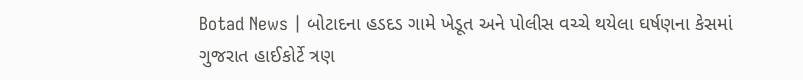Botad News | બોટાદના હડદડ ગામે ખેડૂત અને પોલીસ વચ્ચે થયેલા ઘર્ષણના કેસમાં ગુજરાત હાઈકોર્ટે ત્રણ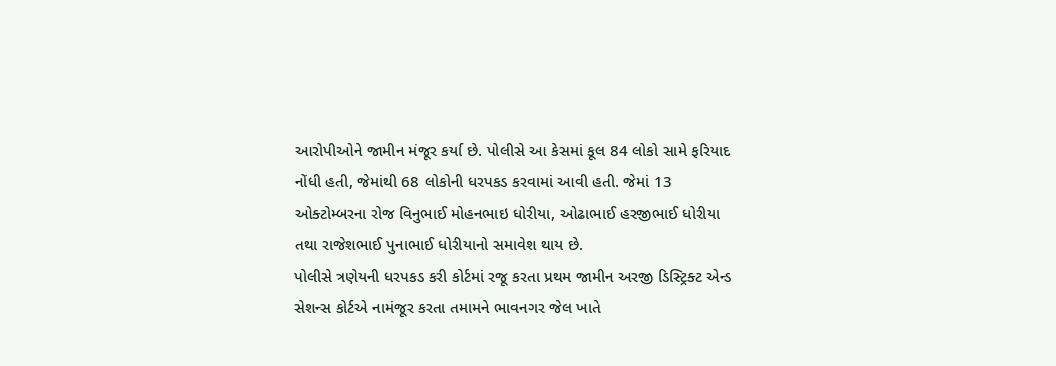આરોપીઓને જામીન મંજૂર કર્યા છે. પોલીસે આ કેસમાં કૂલ 84 લોકો સામે ફરિયાદ નોંધી હતી, જેમાંથી 68 લોકોની ધરપકડ કરવામાં આવી હતી. જેમાં 13 ઓક્ટોમ્બરના રોજ વિનુભાઈ મોહનભાઇ ધોરીયા, ઓઢાભાઈ હરજીભાઈ ધોરીયા તથા રાજેશભાઈ પુનાભાઈ ધોરીયાનો સમાવેશ થાય છે.
પોલીસે ત્રણેયની ધરપકડ કરી કોર્ટમાં રજૂ કરતા પ્રથમ જામીન અરજી ડિસ્ટ્રિક્ટ એન્ડ સેશન્સ કોર્ટએ નામંજૂર કરતા તમામને ભાવનગર જેલ ખાતે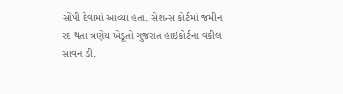સોંપી દેવામાં આવ્યા હતા. સેશન્સ કોર્ટમાં જમીન રદ થતા ત્રણેય ખેડૂતો ગુજરાત હાઇકોર્ટના વકીલ સાવન ડી.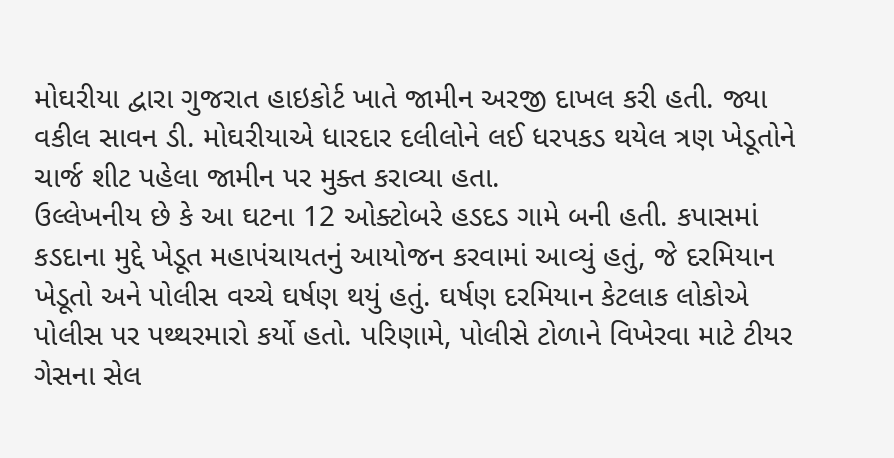મોઘરીયા દ્વારા ગુજરાત હાઇકોર્ટ ખાતે જામીન અરજી દાખલ કરી હતી. જ્યા વકીલ સાવન ડી. મોઘરીયાએ ધારદાર દલીલોને લઈ ધરપકડ થયેલ ત્રણ ખેડૂતોને ચાર્જ શીટ પહેલા જામીન પર મુક્ત કરાવ્યા હતા.
ઉલ્લેખનીય છે કે આ ઘટના 12 ઓક્ટોબરે હડદડ ગામે બની હતી. કપાસમાં કડદાના મુદ્દે ખેડૂત મહાપંચાયતનું આયોજન કરવામાં આવ્યું હતું, જે દરમિયાન ખેડૂતો અને પોલીસ વચ્ચે ઘર્ષણ થયું હતું. ઘર્ષણ દરમિયાન કેટલાક લોકોએ પોલીસ પર પથ્થરમારો કર્યો હતો. પરિણામે, પોલીસે ટોળાને વિખેરવા માટે ટીયર ગેસના સેલ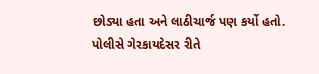છોડ્યા હતા અને લાઠીચાર્જ પણ કર્યો હતો.
પોલીસે ગેરકાયદેસર રીતે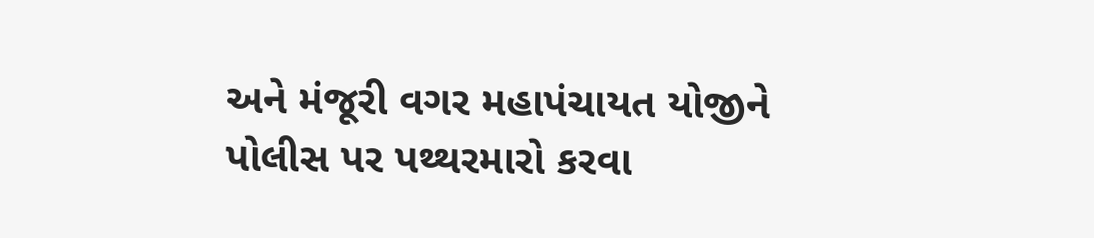અને મંજૂરી વગર મહાપંચાયત યોજીને પોલીસ પર પથ્થરમારો કરવા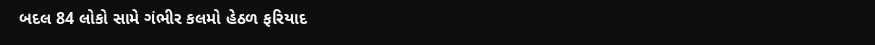બદલ 84 લોકો સામે ગંભીર કલમો હેઠળ ફરિયાદ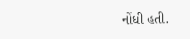નોંધી હતી.